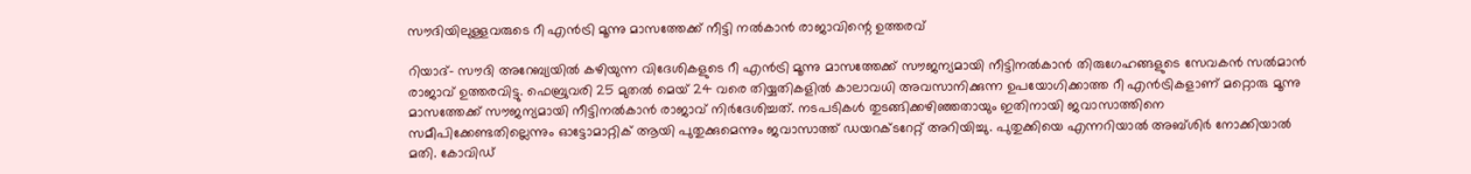സൗദിയിലുള്ളവരുടെ റീ എന്‍ട്രി മൂന്നു മാസത്തേക്ക് നീട്ടി നല്‍കാന്‍ രാജാവിന്റെ ഉത്തരവ്

റിയാദ്- സൗദി അറേബ്യയില്‍ കഴിയുന്ന വിദേശികളുടെ റീ എന്‍ട്രി മൂന്നു മാസത്തേക്ക് സൗജന്യമായി നീട്ടിനല്‍കാന്‍ തിരുഗേഹങ്ങളുടെ സേവകന്‍ സല്‍മാന്‍ രാജാവ് ഉത്തരവിട്ടു. ഫെബ്രുവരി 25 മുതല്‍ മെയ് 24 വരെ തിയ്യതികളില്‍ കാലാവധി അവസാനിക്കുന്ന ഉപയോഗിക്കാത്ത റീ എന്‍ട്രികളാണ് മറ്റൊരു മൂന്നു മാസത്തേക്ക് സൗജന്യമായി നീട്ടിനല്‍കാന്‍ രാജാവ് നിര്‍ദേശിച്ചത്. നടപടികള്‍ തുടങ്ങിക്കഴിഞ്ഞതായും ഇതിനായി ജവാസാത്തിനെ സമീപിക്കേണ്ടതില്ലെന്നും ഓട്ടോമാറ്റിക് ആയി പുതുക്കുമെന്നും ജവാസാത്ത് ഡയറക്ടറേറ്റ് അറിയിച്ചു. പുതുക്കിയെ എന്നറിയാല്‍ അബ്ശിര്‍ നോക്കിയാല്‍ മതി. കോവിഡ്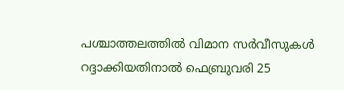പശ്ചാത്തലത്തില്‍ വിമാന സര്‍വീസുകള്‍ റദ്ദാക്കിയതിനാല്‍ ഫെബ്രുവരി 25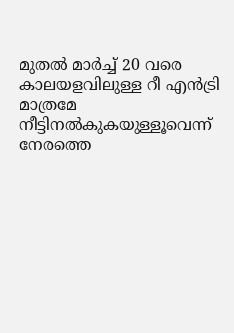മുതല്‍ മാര്‍ച്ച് 20 വരെ കാലയളവിലുള്ള റീ എന്‍ട്രി മാത്രമേ നീട്ടിനല്‍കുകയുള്ളൂവെന്ന് നേരത്തെ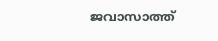ജവാസാത്ത്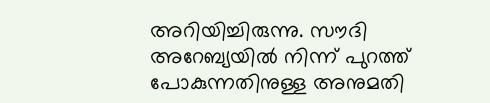അറിയിച്ചിരുന്നു. സൗദി അറേബ്യയില്‍ നിന്ന് പുറത്ത് പോകുന്നതിനുള്ള അനുമതി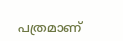പത്രമാണ്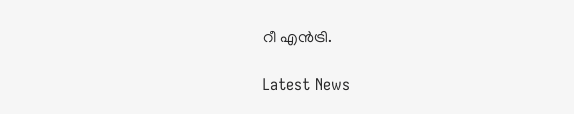റീ എന്‍ട്രി.

Latest News